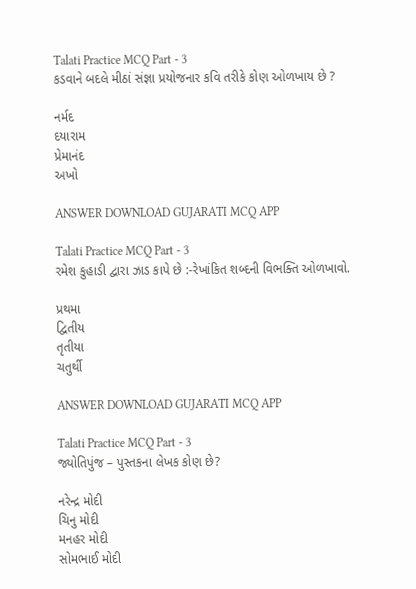Talati Practice MCQ Part - 3
કડવાને બદલે મીઠાં સંજ્ઞા પ્રયોજનાર કવિ તરીકે કોણ ઓળખાય છે ?

નર્મદ
દયારામ
પ્રેમાનંદ
અખો

ANSWER DOWNLOAD GUJARATI MCQ APP

Talati Practice MCQ Part - 3
રમેશ કુહાડી દ્વારા ઝાડ કાપે છે :-રેખાંકિત શબ્દની વિભક્તિ ઓળખાવો.

પ્રથમા
દ્વિતીય
તૃતીયા
ચતુર્થી

ANSWER DOWNLOAD GUJARATI MCQ APP

Talati Practice MCQ Part - 3
જ્યોતિપુંજ – પુસ્તકના લેખક કોણ છે?

નરેન્દ્ર મોદી
ચિનુ મોદી
મનહર મોદી
સોમભાઈ મોદી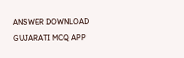ANSWER DOWNLOAD GUJARATI MCQ APP